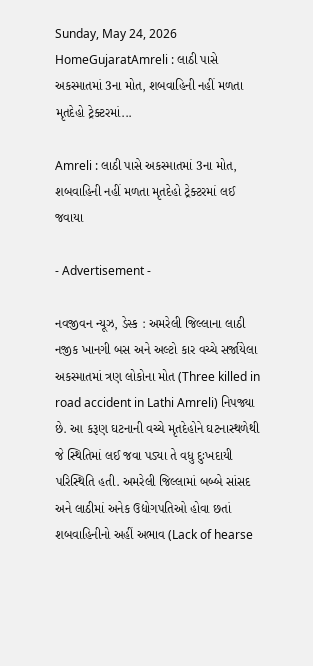Sunday, May 24, 2026
HomeGujaratAmreli : લાઠી પાસે અકસ્માતમાં 3ના મોત, શબવાહિની નહીં મળતા મૃતદેહો ટ્રેક્ટરમાં...

Amreli : લાઠી પાસે અકસ્માતમાં 3ના મોત, શબવાહિની નહીં મળતા મૃતદેહો ટ્રેક્ટરમાં લઈ જવાયા

- Advertisement -

નવજીવન ન્યૂઝ, ડેસ્ક : અમરેલી જિલ્લાના લાઠી નજીક ખાનગી બસ અને અલ્ટો કાર વચ્ચે સર્જાયેલા અકસ્માતમાં ત્રણ લોકોના મોત (Three killed in road accident in Lathi Amreli) નિપજ્યા છે. આ કરૂણ ઘટનાની વચ્ચે મૃતદેહોને ઘટનાસ્થળેથી જે સ્થિતિમાં લઈ જવા પડ્યા તે વધુ દુઃખદાયી પરિસ્થિતિ હતી. અમરેલી જિલ્લામાં બબ્બે સાંસદ અને લાઠીમાં અનેક ઉદ્યોગપતિઓ હોવા છતાં શબવાહિનીનો અહીં અભાવ (Lack of hearse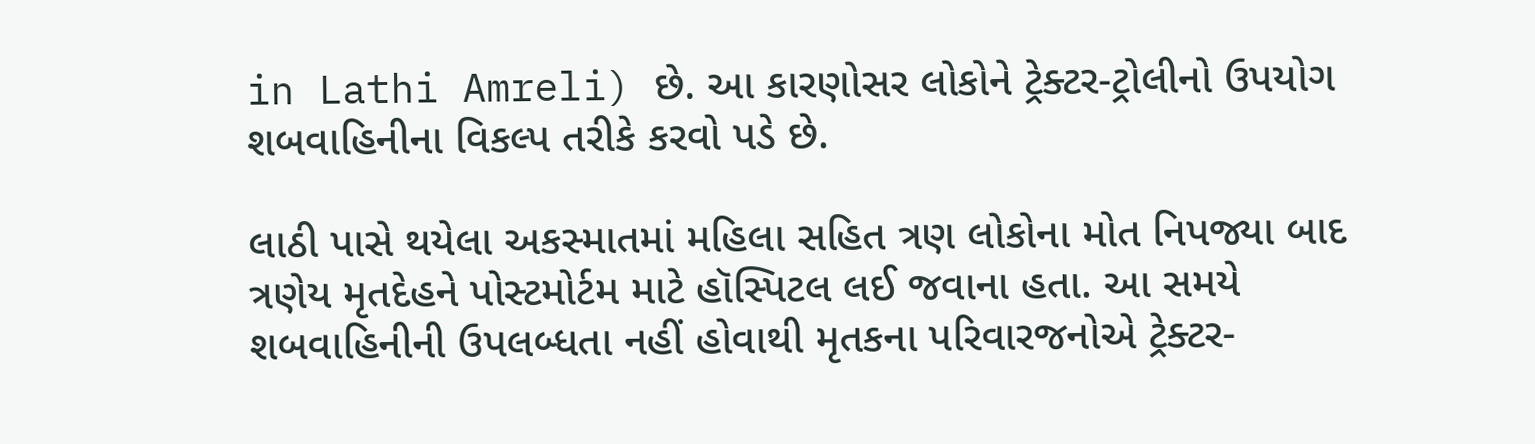in Lathi Amreli) છે. આ કારણોસર લોકોને ટ્રેક્ટર-ટ્રોલીનો ઉપયોગ શબવાહિનીના વિકલ્પ તરીકે કરવો પડે છે.

લાઠી પાસે થયેલા અકસ્માતમાં મહિલા સહિત ત્રણ લોકોના મોત નિપજ્યા બાદ ત્રણેય મૃતદેહને પોસ્ટમોર્ટમ માટે હૉસ્પિટલ લઈ જવાના હતા. આ સમયે શબવાહિનીની ઉપલબ્ધતા નહીં હોવાથી મૃતકના પરિવારજનોએ ટ્રેક્ટર-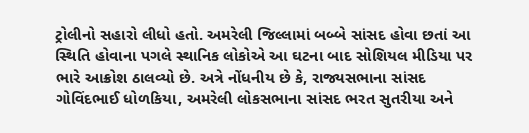ટ્રોલીનો સહારો લીધો હતો. અમરેલી જિલ્લામાં બબ્બે સાંસદ હોવા છતાં આ સ્થિતિ હોવાના પગલે સ્થાનિક લોકોએ આ ઘટના બાદ સોશિયલ મીડિયા પર ભારે આક્રોશ ઠાલવ્યો છે. અત્રે નોંધનીય છે કે, રાજ્યસભાના સાંસદ ગોવિંદભાઈ ધોળકિયા, અમરેલી લોકસભાના સાંસદ ભરત સુતરીયા અને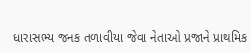ધારાસભ્ય જનક તળાવીયા જેવા નેતાઓ પ્રજાને પ્રાથમિક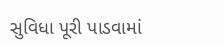સુવિધા પૂરી પાડવામાં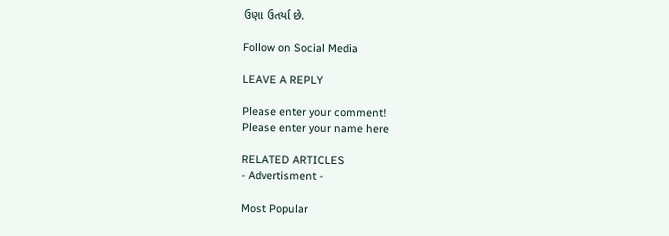ઉણા ઉતર્યા છે.

Follow on Social Media

LEAVE A REPLY

Please enter your comment!
Please enter your name here

RELATED ARTICLES
- Advertisment -

Most Popular